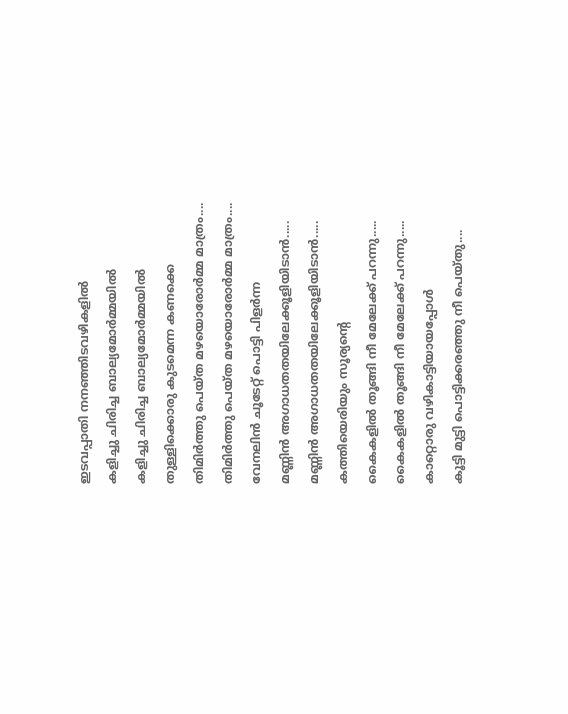ഇടവപ്പാതി നനഞ്ഞിടവഴികളിൽ
കളിച്ചു ചിരിച്ച ബാല്യമോർമ്മയിൽ
കളിച്ചു ചിരിച്ച ബാല്യമോർമ്മയിൽ
തുള്ളിക്കൊരു കുടമെന്ന കണക്കെ
തിമിർത്തു പെയ്ത മഴയൊരോർമ്മ മാത്രം....
തിമിർത്തു പെയ്ത മഴയൊരോർമ്മ മാത്രം....
വേനലിൻ ചൂടേറ്റ് പൊട്ടി പിളർന്ന
മണ്ണിൻ അഗാധതതയിലേക്കൂളിയിടാൻ.....
മണ്ണിൻ അഗാധതതയിലേക്കൂളിയിടാൻ.....
കത്തിയെരിയും സൂര്യന്റെ
കൈകളിൽ തൂങ്ങി നീ മേലേക്ക് പറന്നു.....
കൈകളിൽ തൂങ്ങി നീ മേലേക്ക് പറന്നു.....
കാറ്റൊരു വഴികാട്ടിയായപ്പോൾ
കൂട്ടി മുട്ടി പൊട്ടിക്കരഞ്ഞു നീ പെയ്തു....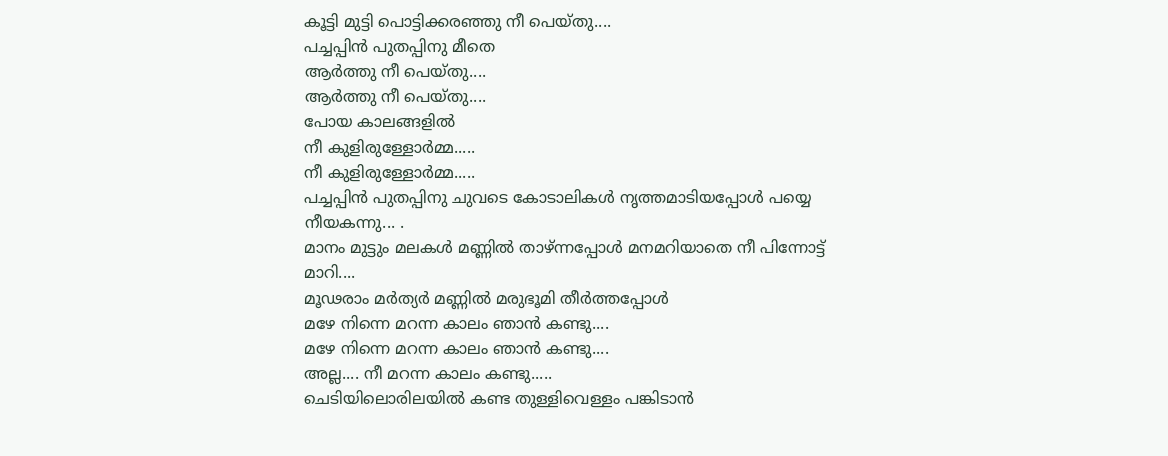കൂട്ടി മുട്ടി പൊട്ടിക്കരഞ്ഞു നീ പെയ്തു....
പച്ചപ്പിൻ പുതപ്പിനു മീതെ
ആർത്തു നീ പെയ്തു....
ആർത്തു നീ പെയ്തു....
പോയ കാലങ്ങളിൽ
നീ കുളിരുള്ളോർമ്മ.....
നീ കുളിരുള്ളോർമ്മ.....
പച്ചപ്പിൻ പുതപ്പിനു ചുവടെ കോടാലികൾ നൃത്തമാടിയപ്പോൾ പയ്യെ നീയകന്നു... .
മാനം മുട്ടും മലകൾ മണ്ണിൽ താഴ്ന്നപ്പോൾ മനമറിയാതെ നീ പിന്നോട്ട് മാറി....
മൂഢരാം മർത്യർ മണ്ണിൽ മരുഭൂമി തീർത്തപ്പോൾ
മഴേ നിന്നെ മറന്ന കാലം ഞാൻ കണ്ടു....
മഴേ നിന്നെ മറന്ന കാലം ഞാൻ കണ്ടു....
അല്ല.... നീ മറന്ന കാലം കണ്ടു.....
ചെടിയിലൊരിലയിൽ കണ്ട തുള്ളിവെള്ളം പങ്കിടാൻ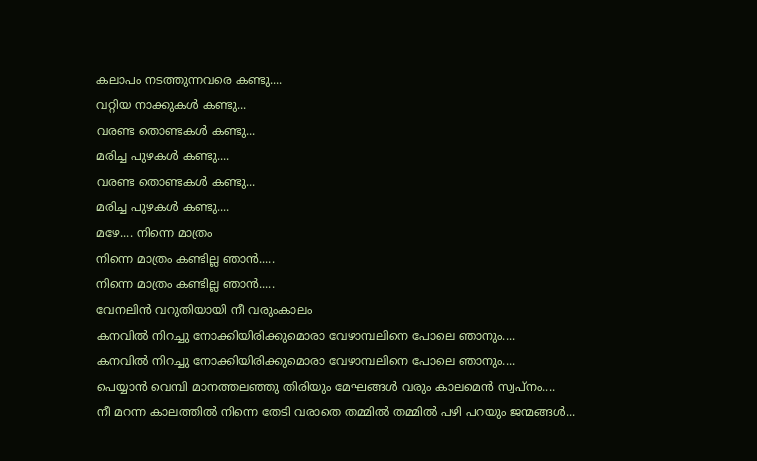കലാപം നടത്തുന്നവരെ കണ്ടു....
വറ്റിയ നാക്കുകൾ കണ്ടു...
വരണ്ട തൊണ്ടകൾ കണ്ടു...
മരിച്ച പുഴകൾ കണ്ടു....
വരണ്ട തൊണ്ടകൾ കണ്ടു...
മരിച്ച പുഴകൾ കണ്ടു....
മഴേ.... നിന്നെ മാത്രം
നിന്നെ മാത്രം കണ്ടില്ല ഞാൻ.....
നിന്നെ മാത്രം കണ്ടില്ല ഞാൻ.....
വേനലിൻ വറുതിയായി നീ വരുംകാലം
കനവിൽ നിറച്ചു നോക്കിയിരിക്കുമൊരാ വേഴാമ്പലിനെ പോലെ ഞാനും....
കനവിൽ നിറച്ചു നോക്കിയിരിക്കുമൊരാ വേഴാമ്പലിനെ പോലെ ഞാനും....
പെയ്യാൻ വെമ്പി മാനത്തലഞ്ഞു തിരിയും മേഘങ്ങൾ വരും കാലമെൻ സ്വപ്നം....
നീ മറന്ന കാലത്തിൽ നിന്നെ തേടി വരാതെ തമ്മിൽ തമ്മിൽ പഴി പറയും ജന്മങ്ങൾ...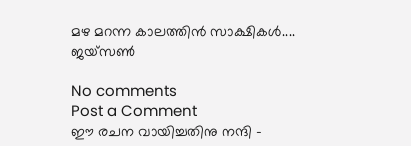മഴ മറന്ന കാലത്തിൻ സാക്ഷികൾ....
ജയ്സൺ

No comments
Post a Comment
ഈ രചന വായിച്ചതിനു നന്ദി -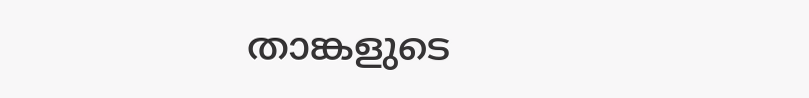താങ്കളുടെ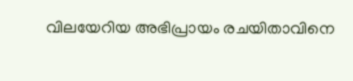വിലയേറിയ അഭിപ്രായം രചയിതാവിനെ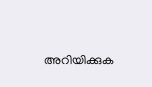അറിയിക്കുക